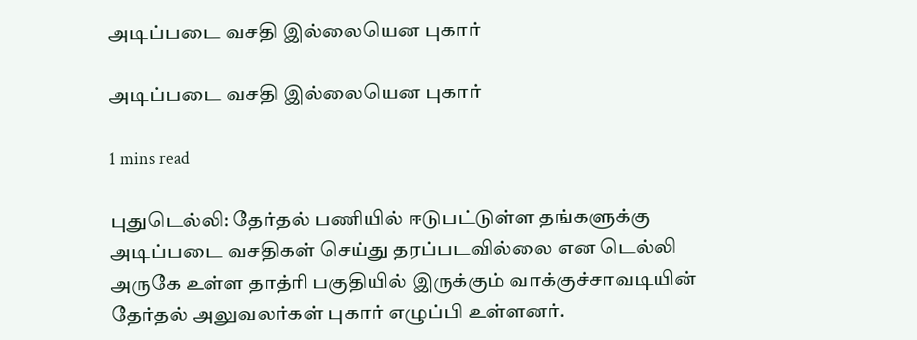அடிப்படை வசதி இல்லையென புகார்

அடிப்படை வசதி இல்லையென புகார்

1 mins read

புதுடெல்லி: தேர்தல் பணியில் ஈடுபட்டுள்ள தங்களுக்கு அடிப்படை வசதிகள் செய்து தரப்படவில்லை என டெல்லி அருகே உள்ள தாத்ரி பகுதியில் இருக்கும் வாக்குச்சாவடியின் தேர்தல் அலுவலர்கள் புகார் எழுப்பி உள்ளனர்.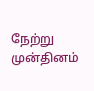நேற்று முன்தினம்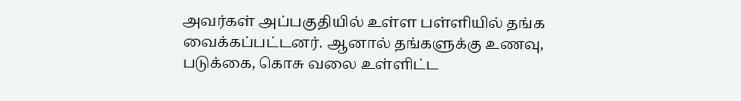அவர்கள் அப்பகுதியில் உள்ள பள்ளியில் தங்க வைக்கப்பட்டனர். ஆனால் தங்களுக்கு உணவு, படுக்கை, கொசு வலை உள்ளிட்ட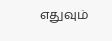எதுவும்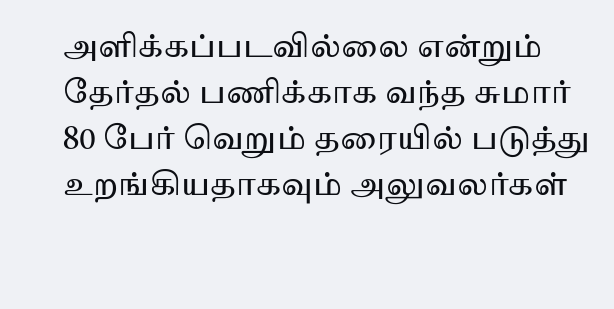அளிக்கப்படவில்லை என்றும் தேர்தல் பணிக்காக வந்த சுமார் 80 பேர் வெறும் தரையில் படுத்து உறங்கியதாகவும் அலுவலர்கள்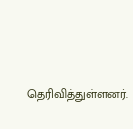தெரிவித்துள்ளனர்.